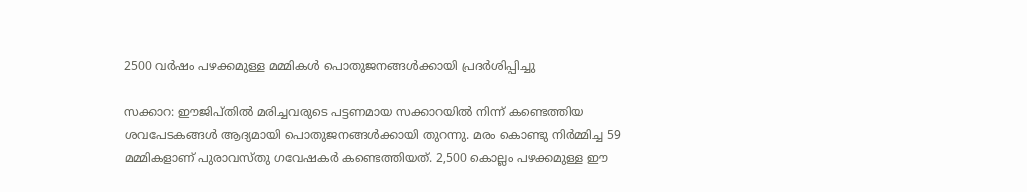2500 വര്‍ഷം പഴക്കമുള്ള മമ്മികള്‍ പൊതുജനങ്ങള്‍ക്കായി പ്രദര്‍ശിപ്പിച്ചു

സക്കാറ: ഈജിപ്തില്‍ മരിച്ചവരുടെ പട്ടണമായ സക്കാറയില്‍ നിന്ന് കണ്ടെത്തിയ ശവപേടകങ്ങള്‍ ആദ്യമായി പൊതുജനങ്ങള്‍ക്കായി തുറന്നു. മരം കൊണ്ടു നിര്‍മ്മിച്ച 59 മമ്മികളാണ് പുരാവസ്തു ഗവേഷകര്‍ കണ്ടെത്തിയത്. 2,500 കൊല്ലം പഴക്കമുള്ള ഈ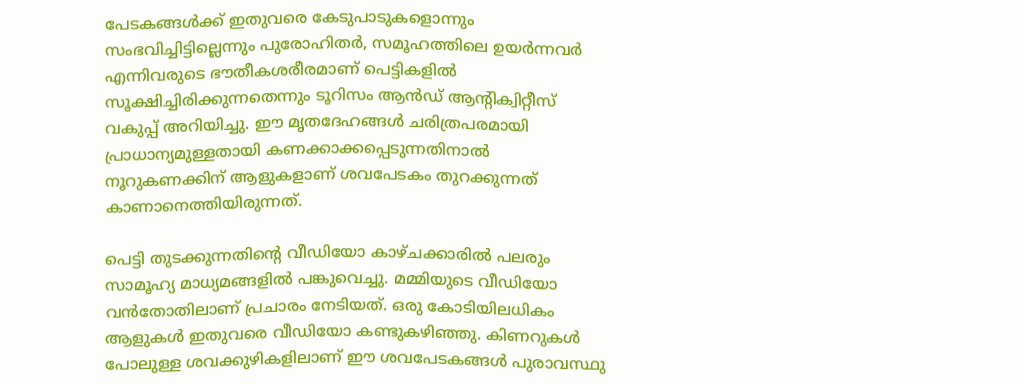പേടകങ്ങള്‍ക്ക് ഇതുവരെ കേടുപാടുകളൊന്നും സംഭവിച്ചിട്ടില്ലെന്നും പുരോഹിതര്‍, സമൂഹത്തിലെ ഉയര്‍ന്നവര്‍ എന്നിവരുടെ ഭൗതീകശരീരമാണ് പെട്ടികളില്‍ സൂക്ഷിച്ചിരിക്കുന്നതെന്നും ടൂറിസം ആന്‍ഡ് ആന്റിക്വിറ്റീസ് വകുപ്പ് അറിയിച്ചു. ഈ മൃതദേഹങ്ങള്‍ ചരിത്രപരമായി പ്രാധാന്യമുള്ളതായി കണക്കാക്കപ്പെടുന്നതിനാല്‍ നൂറുകണക്കിന് ആളുകളാണ് ശവപേടകം തുറക്കുന്നത് കാണാനെത്തിയിരുന്നത്.

പെട്ടി തുടക്കുന്നതിന്റെ വീഡിയോ കാഴ്ചക്കാരില്‍ പലരും സാമൂഹ്യ മാധ്യമങ്ങളില്‍ പങ്കുവെച്ചു. മമ്മിയുടെ വീഡിയോ വന്‍തോതിലാണ് പ്രചാരം നേടിയത്. ഒരു കോടിയിലധികം ആളുകള്‍ ഇതുവരെ വീഡിയോ കണ്ടുകഴിഞ്ഞു. കിണറുകള്‍ പോലുള്ള ശവക്കുഴികളിലാണ് ഈ ശവപേടകങ്ങള്‍ പുരാവസ്ഥു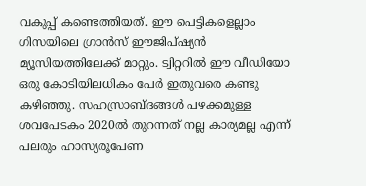വകുപ്പ് കണ്ടെത്തിയത്. ഈ പെട്ടികളെല്ലാം ഗിസയിലെ ഗ്രാന്‍സ് ഈജിപ്ഷ്യന്‍ മ്യൂസിയത്തിലേക്ക് മാറ്റും. ട്വിറ്ററില്‍ ഈ വീഡിയോ ഒരു കോടിയിലധികം പേര്‍ ഇതുവരെ കണ്ടു കഴിഞ്ഞു. സഹസ്രാബ്ദങ്ങള്‍ പഴക്കമുള്ള ശവപേടകം 2020ല്‍ തുറന്നത് നല്ല കാര്യമല്ല എന്ന് പലരും ഹാസ്യരൂപേണ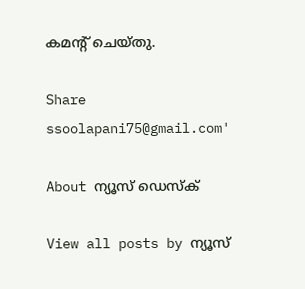കമന്റ് ചെയ്തു.

Share
ssoolapani75@gmail.com'

About ന്യൂസ് ഡെസ്ക്

View all posts by ന്യൂസ്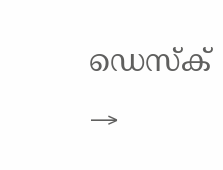ഡെസ്ക് →